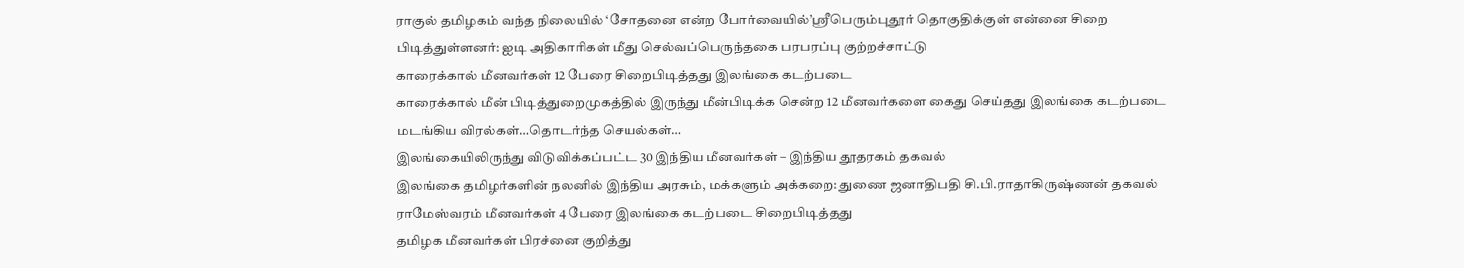ராகுல் தமிழகம் வந்த நிலையில் ‘சோதனை என்ற போர்வையில்’ஸ்ரீபெரும்புதூர் தொகுதிக்குள் என்னை சிறை பிடித்துள்ளனர்: ஐடி அதிகாரிகள் மீது செல்வப்பெருந்தகை பரபரப்பு குற்றச்சாட்டு
காரைக்கால் மீனவர்கள் 12 பேரை சிறைபிடித்தது இலங்கை கடற்படை
காரைக்கால் மீன் பிடித்துறைமுகத்தில் இருந்து மீன்பிடிக்க சென்ற 12 மீனவர்களை கைது செய்தது இலங்கை கடற்படை
மடங்கிய விரல்கள்…தொடர்ந்த செயல்கள்…
இலங்கையிலிருந்து விடுவிக்கப்பட்ட 30 இந்திய மீனவர்கள் – இந்திய தூதரகம் தகவல்
இலங்கை தமிழர்களின் நலனில் இந்திய அரசும், மக்களும் அக்கறை: துணை ஜனாதிபதி சி.பி.ராதாகிருஷ்ணன் தகவல்
ராமேஸ்வரம் மீனவர்கள் 4 பேரை இலங்கை கடற்படை சிறைபிடித்தது
தமிழக மீனவர்கள் பிரச்னை குறித்து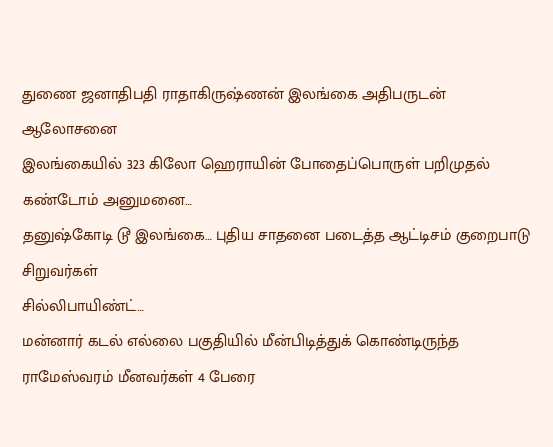துணை ஜனாதிபதி ராதாகிருஷ்ணன் இலங்கை அதிபருடன் ஆலோசனை
இலங்கையில் 323 கிலோ ஹெராயின் போதைப்பொருள் பறிமுதல்
கண்டோம் அனுமனை…
தனுஷ்கோடி டூ இலங்கை… புதிய சாதனை படைத்த ஆட்டிசம் குறைபாடு சிறுவர்கள்
சில்லிபாயிண்ட்…
மன்னார் கடல் எல்லை பகுதியில் மீன்பிடித்துக் கொண்டிருந்த ராமேஸ்வரம் மீனவர்கள் 4 பேரை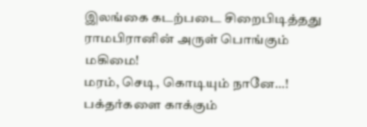இலங்கை கடற்படை சிறைபிடித்தது
ராமபிரானின் அருள் பொங்கும் மகிமை!
மரம், செடி, கொடியும் நானே…!
பக்தர்களை காக்கும்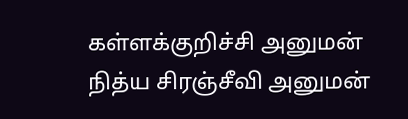கள்ளக்குறிச்சி அனுமன்
நித்ய சிரஞ்சீவி அனுமன்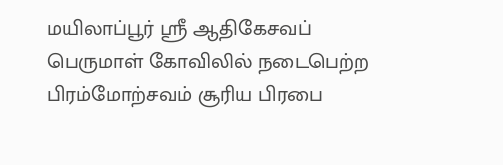மயிலாப்பூர் ஸ்ரீ ஆதிகேசவப் பெருமாள் கோவிலில் நடைபெற்ற பிரம்மோற்சவம் சூரிய பிரபை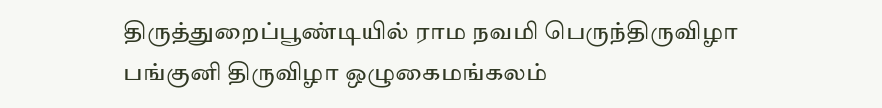திருத்துறைப்பூண்டியில் ராம நவமி பெருந்திருவிழா
பங்குனி திருவிழா ஒழுகைமங்கலம்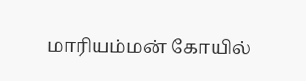மாரியம்மன் கோயில்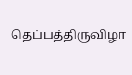தெப்பத்திருவிழா